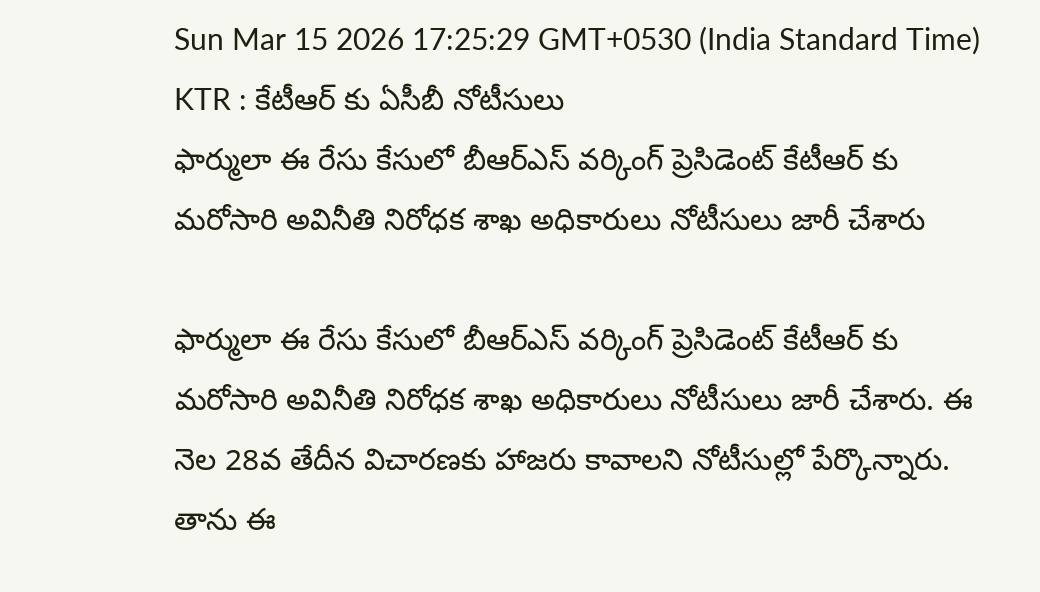Sun Mar 15 2026 17:25:29 GMT+0530 (India Standard Time)
KTR : కేటీఆర్ కు ఏసీబీ నోటీసులు
ఫార్ములా ఈ రేసు కేసులో బీఆర్ఎస్ వర్కింగ్ ప్రెసిడెంట్ కేటీఆర్ కు మరోసారి అవినీతి నిరోధక శాఖ అధికారులు నోటీసులు జారీ చేశారు

ఫార్ములా ఈ రేసు కేసులో బీఆర్ఎస్ వర్కింగ్ ప్రెసిడెంట్ కేటీఆర్ కు మరోసారి అవినీతి నిరోధక శాఖ అధికారులు నోటీసులు జారీ చేశారు. ఈ నెల 28వ తేదీన విచారణకు హాజరు కావాలని నోటీసుల్లో పేర్కొన్నారు. తాను ఈ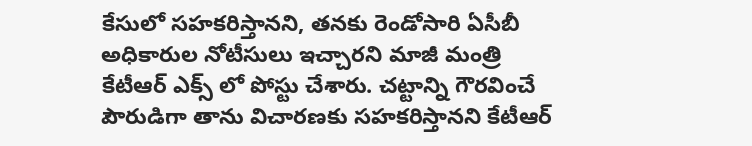కేసులో సహకరిస్తానని, తనకు రెండోసారి ఏసీబీ అధికారుల నోటీసులు ఇచ్చారని మాజీ మంత్రి కేటీఆర్ ఎక్స్ లో పోస్టు చేశారు. చట్టాన్ని గౌరవించే పౌరుడిగా తాను విచారణకు సహకరిస్తానని కేటీఆర్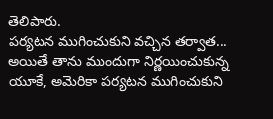తెలిపారు.
పర్యటన ముగించుకుని వచ్చిన తర్వాత...
అయితే తాను ముందుగా నిర్ణయించుకున్న యూకే, అమెరికా పర్యటన ముగించుకుని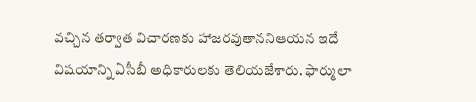వచ్చిన తర్వాత విచారణకు హాజరవుతాననిఆయన ఇదే విషయాన్ని ఏసీబీ అధికారులకు తెలియజేశారు. ఫార్ములా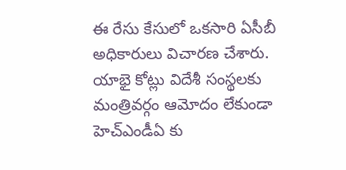ఈ రేసు కేసులో ఒకసారి ఏసీబీ అధికారులు విచారణ చేశారు. యాభై కోట్లు విదేశీ సంస్థలకు మంత్రివర్గం ఆమోదం లేకుండా హెచ్ఎండీఏ కు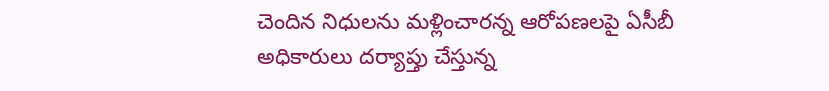చెందిన నిధులను మళ్లించారన్న ఆరోపణలపై ఏసీబీ అధికారులు దర్యాప్తు చేస్తున్న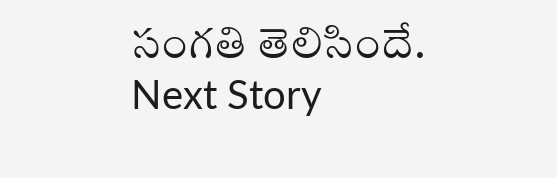సంగతి తెలిసిందే.
Next Story